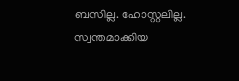ബസില്ല. ഹോസ്റ്റലില്ല. സ്വന്തമാക്കിയ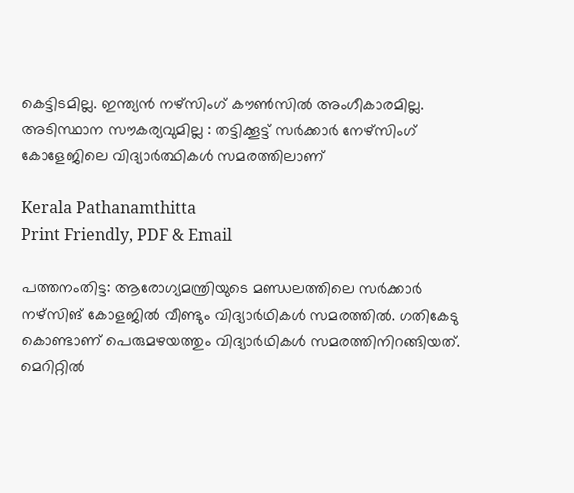കെട്ടിടമില്ല. ഇന്ത്യൻ നഴ്‌സിംഗ് കൗൺസിൽ അംഗീകാരമില്ല. അടിസ്ഥാന സൗകര്യവുമില്ല : തട്ടിക്കൂട്ട് സർക്കാർ നേഴ്സിംഗ് കോളേജിലെ വിദ്യാർത്ഥികൾ സമരത്തിലാണ്

Kerala Pathanamthitta
Print Friendly, PDF & Email

പത്തനംതിട്ട: ആരോഗ്യമന്ത്രിയുടെ മണ്ഡലത്തിലെ സർക്കാർ നഴ്‌സിങ് കോളജിൽ വീണ്ടും വിദ്യാർഥികൾ സമരത്തിൽ. ഗതികേടു കൊണ്ടാണ് പെരുമഴയത്തും വിദ്യാർഥികൾ സമരത്തിനിറങ്ങിയത്. മെറിറ്റിൽ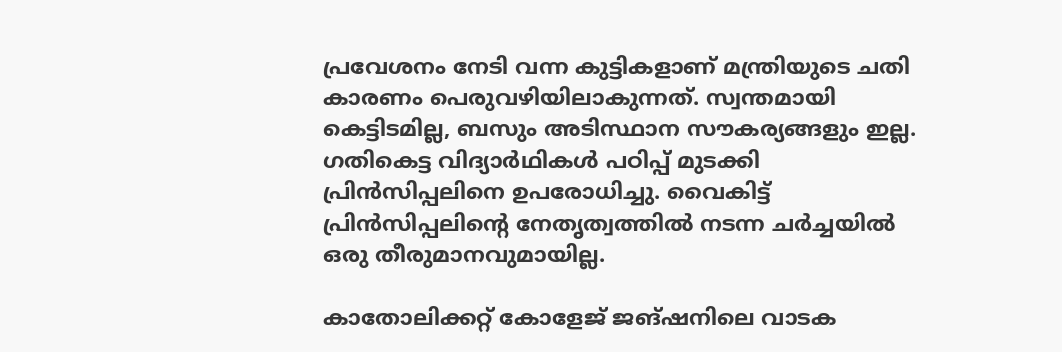പ്രവേശനം നേടി വന്ന കുട്ടികളാണ് മന്ത്രിയുടെ ചതി കാരണം പെരുവഴിയിലാകുന്നത്. സ്വന്തമായി കെട്ടിടമില്ല, ബസും അടിസ്ഥാന സൗകര്യങ്ങളും ഇല്ല. ഗതികെട്ട വിദ്യാർഥികൾ പഠിപ്പ് മുടക്കി പ്രിൻസിപ്പലിനെ ഉപരോധിച്ചു. വൈകിട്ട് പ്രിൻസിപ്പലിന്റെ നേതൃത്വത്തിൽ നടന്ന ചർച്ചയിൽ ഒരു തീരുമാനവുമായില്ല.

കാതോലിക്കറ്റ് കോളേജ് ജങ്ഷനിലെ വാടക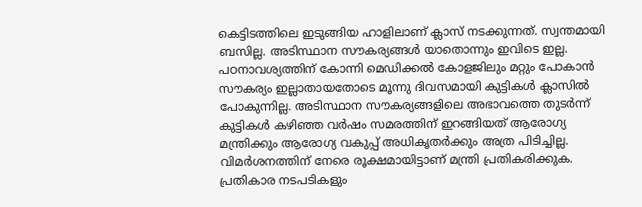കെട്ടിടത്തിലെ ഇടുങ്ങിയ ഹാളിലാണ് ക്ലാസ് നടക്കുന്നത്. സ്വന്തമായി ബസില്ല. അടിസ്ഥാന സൗകര്യങ്ങൾ യാതൊന്നും ഇവിടെ ഇല്ല. പഠനാവശ്യത്തിന് കോന്നി മെഡിക്കൽ കോളജിലും മറ്റും പോകാൻ സൗകര്യം ഇല്ലാതായതോടെ മൂന്നു ദിവസമായി കുട്ടികൾ ക്ലാസിൽ പോകുന്നില്ല. അടിസ്ഥാന സൗകര്യങ്ങളിലെ അഭാവത്തെ തുടർന്ന് കുട്ടികൾ കഴിഞ്ഞ വർഷം സമരത്തിന് ഇറങ്ങിയത് ആരോഗ്യ മന്ത്രിക്കും ആരോഗ്യ വകുപ്പ് അധികൃതർക്കും അത്ര പിടിച്ചില്ല. വിമർശനത്തിന് നേരെ രൂക്ഷമായിട്ടാണ് മന്ത്രി പ്രതികരിക്കുക. പ്രതികാര നടപടികളും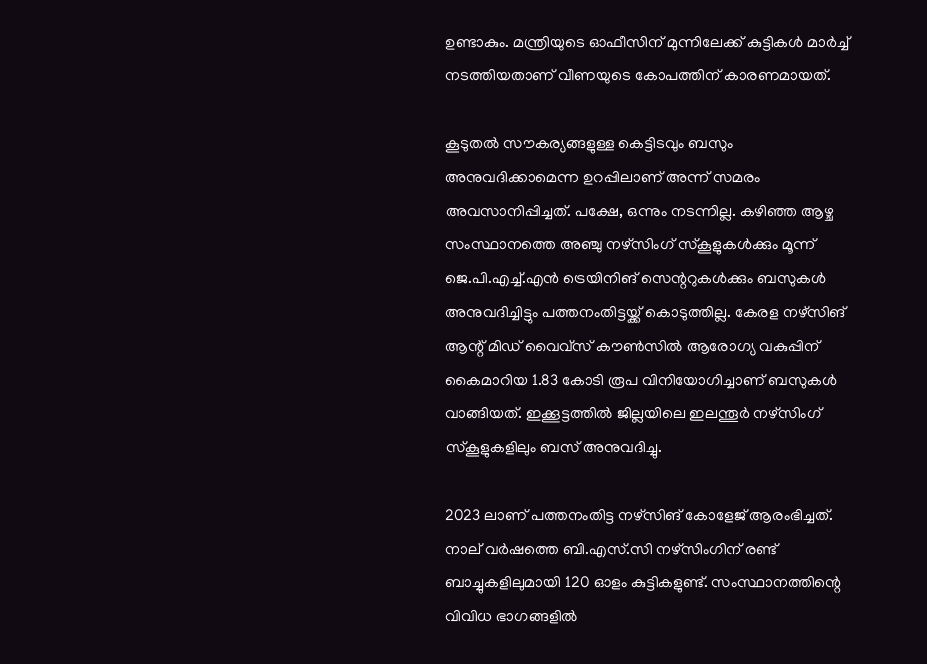ഉണ്ടാകും. മന്ത്രിയുടെ ഓഫീസിന് മുന്നിലേക്ക് കുട്ടികൾ മാർച്ച് നടത്തിയതാണ് വീണയുടെ കോപത്തിന് കാരണമായത്.

കൂടുതൽ സൗകര്യങ്ങളുള്ള കെട്ടിടവും ബസും അനുവദിക്കാമെന്ന ഉറപ്പിലാണ് അന്ന് സമരം അവസാനിപ്പിച്ചത്. പക്ഷേ, ഒന്നും നടന്നില്ല. കഴിഞ്ഞ ആഴ്ച സംസ്ഥാനത്തെ അഞ്ചു നഴ്‌സിംഗ് സ്‌കൂളുകൾക്കും മൂന്ന് ജെ.പി.എച്ച്.എൻ ട്രെയിനിങ് സെന്ററുകൾക്കും ബസുകൾ അനുവദിച്ചിട്ടും പത്തനംതിട്ടയ്ക്ക് കൊടുത്തില്ല. കേരള നഴ്‌സിങ് ആന്റ് മിഡ് വൈവ്‌സ് കൗൺസിൽ ആരോഗ്യ വകുപ്പിന് കൈമാറിയ 1.83 കോടി രൂപ വിനിയോഗിച്ചാണ് ബസുകൾ വാങ്ങിയത്. ഇക്കൂട്ടത്തിൽ ജില്ലയിലെ ഇലന്തൂർ നഴ്‌സിംഗ് സ്‌കൂളുകളിലും ബസ് അനുവദിച്ചു.

2023 ലാണ് പത്തനംതിട്ട നഴ്‌സിങ് കോളേജ് ആരംഭിച്ചത്. നാല് വർഷത്തെ ബി.എസ്.സി നഴ്‌സിംഗിന് രണ്ട് ബാച്ചുകളിലുമായി 120 ഓളം കുട്ടികളുണ്ട്. സംസ്ഥാനത്തിന്റെ വിവിധ ഭാഗങ്ങളിൽ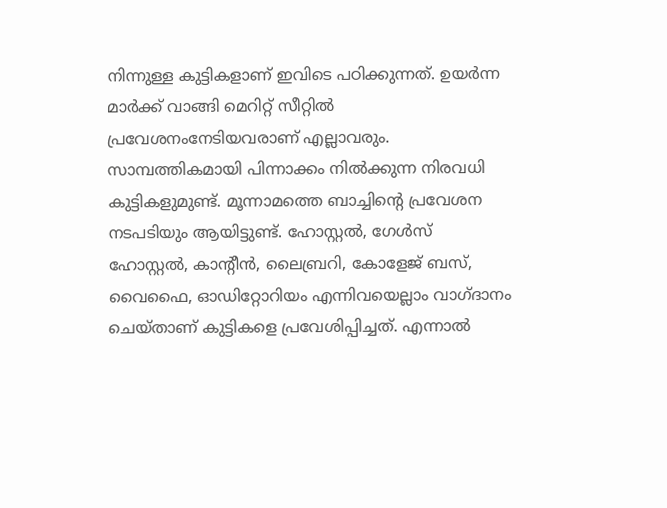നിന്നുള്ള കുട്ടികളാണ് ഇവിടെ പഠിക്കുന്നത്. ഉയർന്ന മാർക്ക് വാങ്ങി മെറിറ്റ് സീറ്റിൽ
പ്രവേശനംനേടിയവരാണ് എല്ലാവരും. സാമ്പത്തികമായി പിന്നാക്കം നിൽക്കുന്ന നിരവധി കുട്ടികളുമുണ്ട്. മൂന്നാമത്തെ ബാച്ചിന്റെ പ്രവേശന നടപടിയും ആയിട്ടുണ്ട്. ഹോസ്റ്റൽ, ഗേൾസ് ഹോസ്റ്റൽ, കാന്റീൻ, ലൈബ്രറി, കോളേജ് ബസ്, വൈഫൈ, ഓഡിറ്റോറിയം എന്നിവയെല്ലാം വാഗ്ദാനം ചെയ്താണ് കുട്ടികളെ പ്രവേശിപ്പിച്ചത്. എന്നാൽ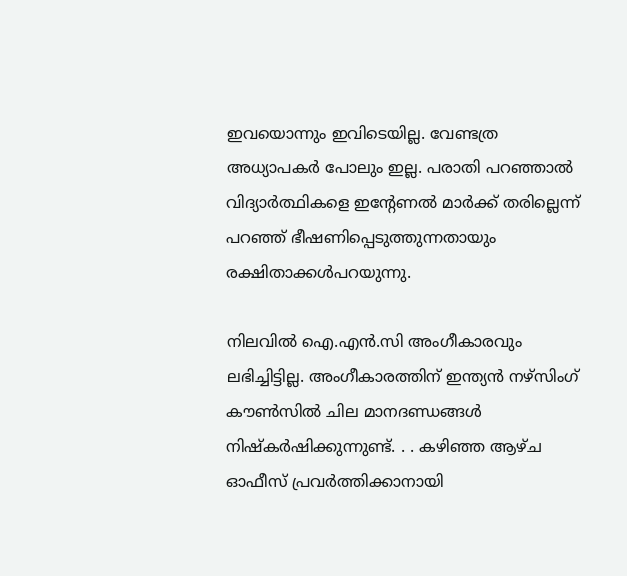ഇവയൊന്നും ഇവിടെയില്ല. വേണ്ടത്ര അധ്യാപകർ പോലും ഇല്ല. പരാതി പറഞ്ഞാൽ വിദ്യാർത്ഥികളെ ഇന്റേണൽ മാർക്ക് തരില്ലെന്ന് പറഞ്ഞ് ഭീഷണിപ്പെടുത്തുന്നതായും രക്ഷിതാക്കൾപറയുന്നു.

നിലവിൽ ഐ.എൻ.സി അംഗീകാരവും ലഭിച്ചിട്ടില്ല. അംഗീകാരത്തിന് ഇന്ത്യൻ നഴ്‌സിംഗ് കൗൺസിൽ ചില മാനദണ്ഡങ്ങൾ നിഷ്‌കർഷിക്കുന്നുണ്ട്. . . കഴിഞ്ഞ ആഴ്ച ഓഫീസ് പ്രവർത്തിക്കാനായി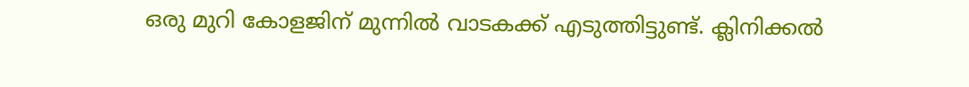ഒരു മുറി കോളജിന് മുന്നിൽ വാടകക്ക് എടുത്തിട്ടുണ്ട്. ക്ലിനിക്കൽ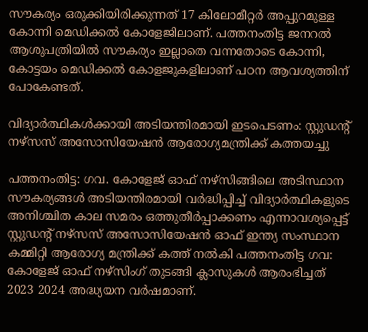സൗകര്യം ഒരുക്കിയിരിക്കുന്നത് 17 കിലോമീറ്റർ അപ്പുറമുള്ള കോന്നി മെഡിക്കൽ കോളേജിലാണ്. പത്തനംതിട്ട ജനറൽ ആശുപത്രിയിൽ സൗകര്യം ഇല്ലാതെ വന്നതോടെ കോന്നി, കോട്ടയം മെഡിക്കൽ കോളജുകളിലാണ് പഠന ആവശ്യത്തിന് പോകേണ്ടത്.

വിദ്യാർത്ഥികൾക്കായി അടിയന്തിരമായി ഇടപെടണം: സ്റ്റുഡന്റ് നഴ്‌സസ് അസോസിയേഷൻ ആരോഗ്യമന്ത്രിക്ക് കത്തയച്ചു

പത്തനംതിട്ട: ഗവ. കോളേജ് ഓഫ് നഴ്‌സിങ്ങിലെ അടിസ്ഥാന സൗകര്യങ്ങൾ അടിയന്തിരമായി വർദ്ധിപ്പിച്ച് വിദ്യാർത്ഥികളുടെ അനിശ്ചിത കാല സമരം ഒത്തുതീർപ്പാക്കണം എന്നാവശ്യപ്പെട്ട് സ്റ്റുഡന്റ് നഴ്‌സസ് അസോസിയേഷൻ ഓഫ് ഇന്ത്യ സംസ്ഥാന കമ്മിറ്റി ആരോഗ്യ മന്ത്രിക്ക് കത്ത് നൽകി പത്തനംതിട്ട ഗവ: കോളേജ് ഓഫ് നഴ്‌സിംഗ് തുടങ്ങി ക്ലാസുകൾ ആരംഭിച്ചത് 2023 2024 അദ്ധ്യയന വർഷമാണ്.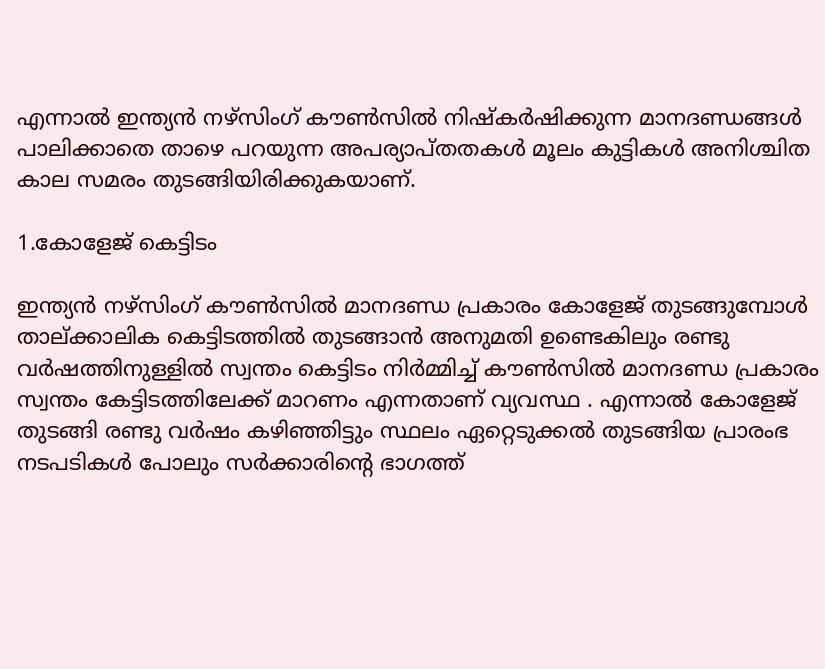എന്നാൽ ഇന്ത്യൻ നഴ്‌സിംഗ് കൗൺസിൽ നിഷ്‌കർഷിക്കുന്ന മാനദണ്ഡങ്ങൾ പാലിക്കാതെ താഴെ പറയുന്ന അപര്യാപ്തതകൾ മൂലം കുട്ടികൾ അനിശ്ചിത കാല സമരം തുടങ്ങിയിരിക്കുകയാണ്.

1.കോളേജ് കെട്ടിടം

ഇന്ത്യൻ നഴ്‌സിംഗ് കൗൺസിൽ മാനദണ്ഡ പ്രകാരം കോളേജ് തുടങ്ങുമ്പോൾ താല്ക്കാലിക കെട്ടിടത്തിൽ തുടങ്ങാൻ അനുമതി ഉണ്ടെകിലും രണ്ടു വർഷത്തിനുള്ളിൽ സ്വന്തം കെട്ടിടം നിർമ്മിച്ച് കൗൺസിൽ മാനദണ്ഡ പ്രകാരം സ്വന്തം കേട്ടിടത്തിലേക്ക് മാറണം എന്നതാണ് വ്യവസ്ഥ . എന്നാൽ കോളേജ് തുടങ്ങി രണ്ടു വർഷം കഴിഞ്ഞിട്ടും സ്ഥലം ഏറ്റെടുക്കൽ തുടങ്ങിയ പ്രാരംഭ നടപടികൾ പോലും സർക്കാരിന്റെ ഭാഗത്ത്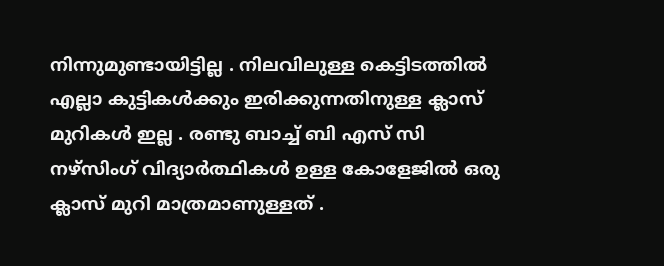നിന്നുമുണ്ടായിട്ടില്ല . നിലവിലുള്ള കെട്ടിടത്തിൽ എല്ലാ കുട്ടികൾക്കും ഇരിക്കുന്നതിനുള്ള ക്ലാസ് മുറികൾ ഇല്ല . രണ്ടു ബാച്ച് ബി എസ് സി നഴ്‌സിംഗ് വിദ്യാർത്ഥികൾ ഉള്ള കോളേജിൽ ഒരു ക്ലാസ് മുറി മാത്രമാണുള്ളത് .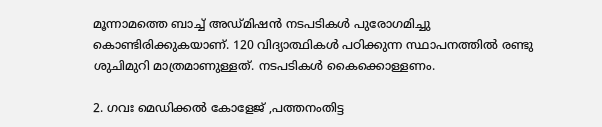മൂന്നാമത്തെ ബാച്ച് അഡ്മിഷൻ നടപടികൾ പുരോഗമിച്ചു കൊണ്ടിരിക്കുകയാണ്. 120 വിദ്യാത്ഥികൾ പഠിക്കുന്ന സ്ഥാപനത്തിൽ രണ്ടു ശുചിമുറി മാത്രമാണുള്ളത്. നടപടികൾ കൈക്കൊള്ളണം.

2. ഗവഃ മെഡിക്കൽ കോളേജ് ,പത്തനംതിട്ട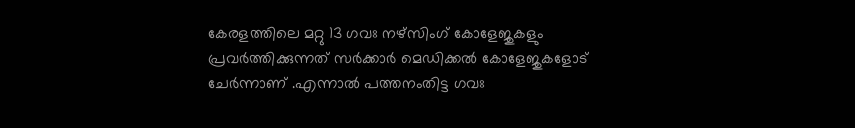കേരളത്തിലെ മറ്റു 13 ഗവഃ നഴ്‌സിംഗ് കോളേജുകളും പ്രവർത്തിക്കുന്നത് സർക്കാർ മെഡിക്കൽ കോളേജുകളോട് ചേർന്നാണ് .എന്നാൽ പത്തനംതിട്ട ഗവഃ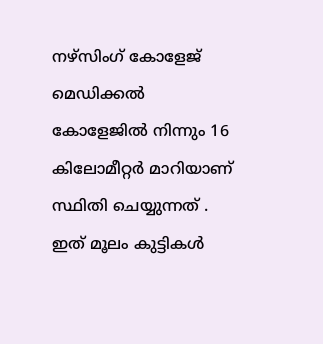നഴ്‌സിംഗ് കോളേജ് മെഡിക്കൽ കോളേജിൽ നിന്നും 16 കിലോമീറ്റർ മാറിയാണ് സ്ഥിതി ചെയ്യുന്നത് . ഇത് മൂലം കുട്ടികൾ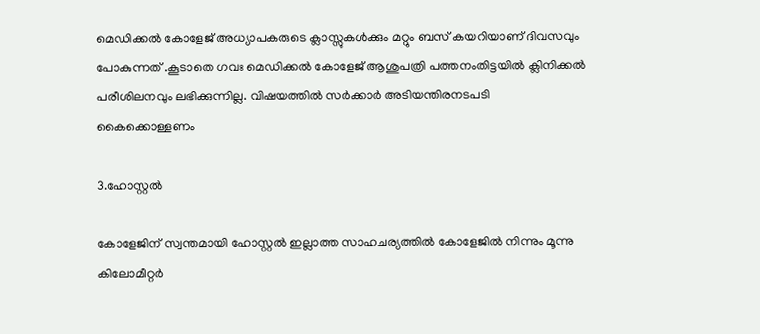മെഡിക്കൽ കോളേജ് അധ്യാപകരുടെ ക്ലാസ്സുകൾക്കും മറ്റും ബസ് കയറിയാണ് ദിവസവും പോകുന്നത് .കൂടാതെ ഗവഃ മെഡിക്കൽ കോളേജ് ആശുപത്രി പത്തനംതിട്ടയിൽ ക്ലിനിക്കൽ പരീശിലനവും ലഭിക്കുന്നില്ല. വിഷയത്തിൽ സർക്കാർ അടിയന്തിരനടപടി കൈക്കൊള്ളണം

3.ഹോസ്റ്റൽ

കോളേജിന് സ്വന്തമായി ഹോസ്റ്റൽ ഇല്ലാത്ത സാഹചര്യത്തിൽ കോളേജിൽ നിന്നും മൂന്നു കിലോമീറ്റർ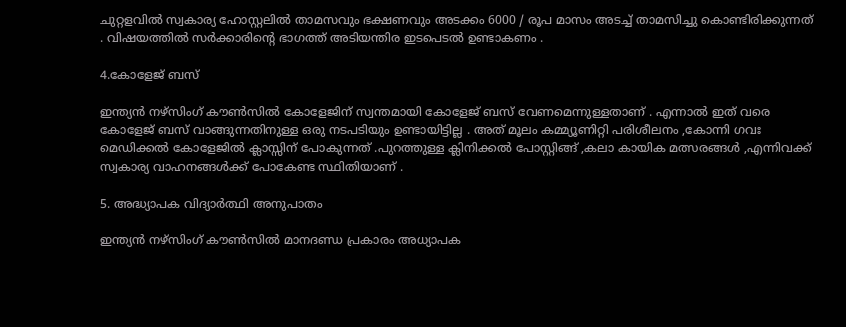ചുറ്റളവിൽ സ്വകാര്യ ഹോസ്റ്റലിൽ താമസവും ഭക്ഷണവും അടക്കം 6000 / രൂപ മാസം അടച്ച് താമസിച്ചു കൊണ്ടിരിക്കുന്നത് . വിഷയത്തിൽ സർക്കാരിന്റെ ഭാഗത്ത് അടിയന്തിര ഇടപെടൽ ഉണ്ടാകണം .

4.കോളേജ് ബസ്

ഇന്ത്യൻ നഴ്‌സിംഗ് കൗൺസിൽ കോളേജിന് സ്വന്തമായി കോളേജ് ബസ് വേണമെന്നുള്ളതാണ് . എന്നാൽ ഇത് വരെ കോളേജ് ബസ് വാങ്ങുന്നതിനുള്ള ഒരു നടപടിയും ഉണ്ടായിട്ടില്ല . അത് മൂലം കമ്മ്യൂണിറ്റി പരിശീലനം ,കോന്നി ഗവഃ മെഡിക്കൽ കോളേജിൽ ക്ലാസ്സിന് പോകുന്നത് .പുറത്തുള്ള ക്ലിനിക്കൽ പോസ്റ്റിങ്ങ് ,കലാ കായിക മത്സരങ്ങൾ ,എന്നിവക്ക് സ്വകാര്യ വാഹനങ്ങൾക്ക് പോകേണ്ട സ്ഥിതിയാണ് .

5. അദ്ധ്യാപക വിദ്യാർത്ഥി അനുപാതം

ഇന്ത്യൻ നഴ്‌സിംഗ് കൗൺസിൽ മാനദണ്ഡ പ്രകാരം അധ്യാപക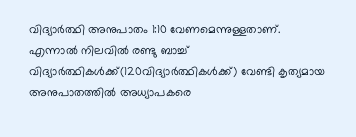വിദ്യാർത്ഥി അനുപാതം 1:10 വേണമെന്നുള്ളതാണ്. എന്നാൽ നിലവിൽ രണ്ടു ബാച്ച് വിദ്യാർത്ഥികൾക്ക്(120വിദ്യാർത്ഥികൾക്ക്) വേണ്ടി കൃത്യമായ അനുപാതത്തിൽ അധ്യാപകരെ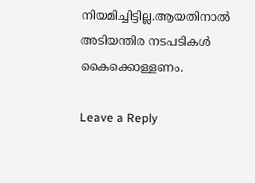നിയമിച്ചിട്ടില്ല.ആയതിനാൽ അടിയന്തിര നടപടികൾ കൈക്കൊള്ളണം.

Leave a Reply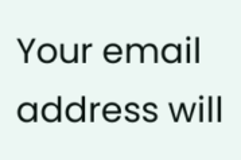Your email address will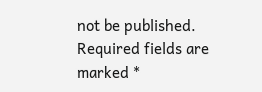not be published. Required fields are marked *